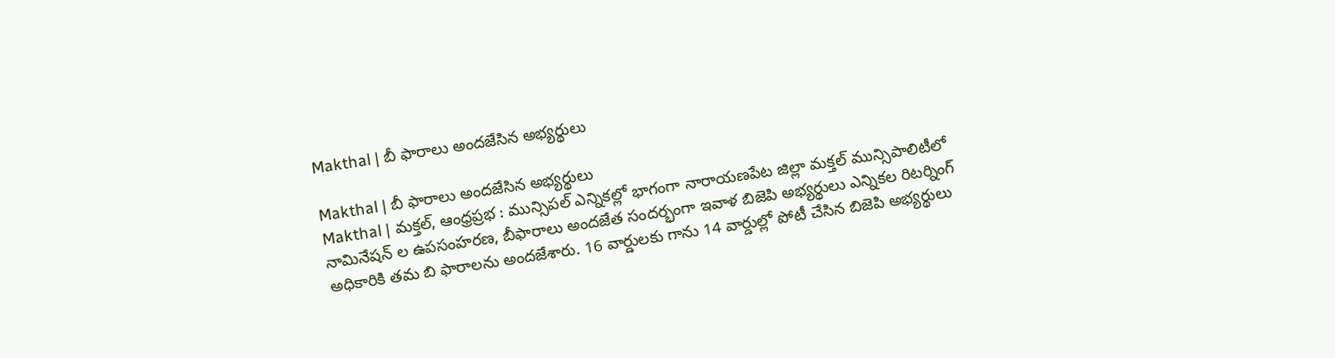Makthal | బీ ఫారాలు అందజేసిన అభ్యర్థులు

Makthal | బీ ఫారాలు అందజేసిన అభ్యర్థులు
Makthal | మక్తల్, ఆంధ్రప్రభ : మున్సిపల్ ఎన్నికల్లో భాగంగా నారాయణపేట జిల్లా మక్తల్ మున్సిపాలిటీలో నామినేషన్ ల ఉపసంహరణ, బీఫారాలు అందజేత సందర్భంగా ఇవాళ బిజెపి అభ్యర్థులు ఎన్నికల రిటర్నింగ్ అధికారికి తమ బి ఫారాలను అందజేశారు. 16 వార్డులకు గాను 14 వార్డుల్లో పోటీ చేసిన బిజెపి అభ్యర్థులు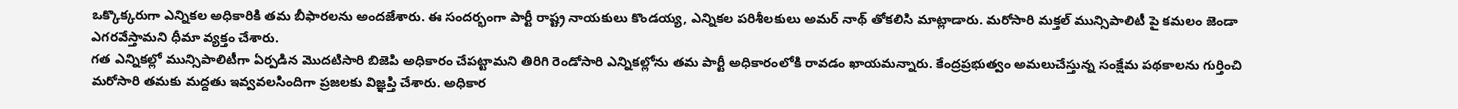ఒక్కొక్కరుగా ఎన్నికల అధికారికి తమ బీఫారలను అందజేశారు. ఈ సందర్భంగా పార్టీ రాష్ట్ర నాయకులు కొండయ్య, ఎన్నికల పరిశీలకులు అమర్ నాథ్ తోకలిసి మాట్లాడారు. మరోసారి మక్తల్ మున్సిపాలిటీ పై కమలం జెండా ఎగరవేస్తామని ధీమా వ్యక్తం చేశారు.
గత ఎన్నికల్లో మున్సిపాలిటీగా ఏర్పడిన మొదటిసారి బిజెపి అధికారం చేపట్టామని తిరిగి రెండోసారి ఎన్నికల్లోను తమ పార్టీ అధికారంలోకి రావడం ఖాయమన్నారు. కేంద్రప్రభుత్వం అమలుచేస్తున్న సంక్షేమ పథకాలను గుర్తించి మరోసారి తమకు మద్దతు ఇవ్వవలసిందిగా ప్రజలకు విజ్ఞప్తి చేశారు. అధికార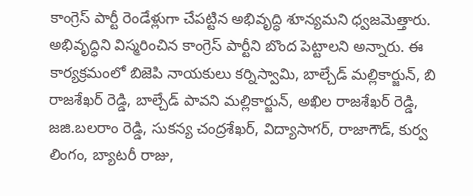కాంగ్రెస్ పార్టీ రెండేళ్లుగా చేపట్టిన అభివృద్ధి శూన్యమని ధ్వజమెత్తారు. అభివృద్ధిని విస్మరించిన కాంగ్రెస్ పార్టీని బొంద పెట్టాలని అన్నారు. ఈ కార్యక్రమంలో బిజెపి నాయకులు కర్నిస్వామి, బాల్చేడ్ మల్లికార్జున్, బి రాజశేఖర్ రెడ్డి, బాల్చేడ్ పావని మల్లికార్జున్, అఖిల రాజశేఖర్ రెడ్డి, జజి.బలరాం రెడ్డి, సుకన్య చంద్రశేఖర్, విద్యాసాగర్, రాజాగౌడ్, కుర్వ లింగం, బ్యాటరీ రాజు,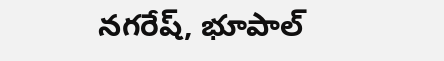నగరేష్, భూపాల్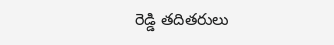రెడ్డి తదితరులు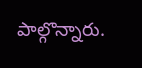పాల్గొన్నారు.